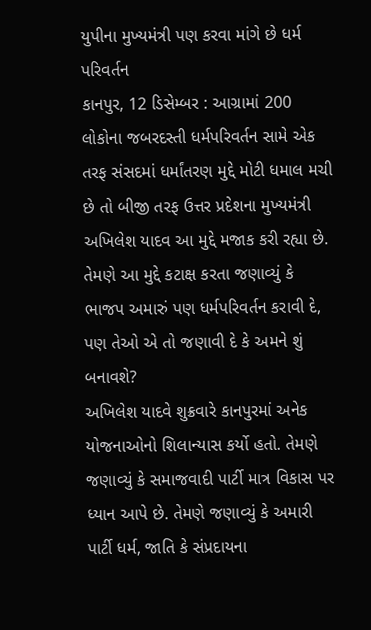યુપીના મુખ્યમંત્રી પણ કરવા માંગે છે ધર્મ પરિવર્તન
કાનપુર, 12 ડિસેમ્બર : આગ્રામાં 200 લોકોના જબરદસ્તી ધર્મપરિવર્તન સામે એક તરફ સંસદમાં ધર્માંતરણ મુદ્દે મોટી ધમાલ મચી છે તો બીજી તરફ ઉત્તર પ્રદેશના મુખ્યમંત્રી અખિલેશ યાદવ આ મુદ્દે મજાક કરી રહ્યા છે. તેમણે આ મુદ્દે કટાક્ષ કરતા જણાવ્યું કે ભાજપ અમારું પણ ધર્મપરિવર્તન કરાવી દે, પણ તેઓ એ તો જણાવી દે કે અમને શું બનાવશે?
અખિલેશ યાદવે શુક્રવારે કાનપુરમાં અનેક યોજનાઓનો શિલાન્યાસ કર્યો હતો. તેમણે જણાવ્યું કે સમાજવાદી પાર્ટી માત્ર વિકાસ પર ધ્યાન આપે છે. તેમણે જણાવ્યું કે અમારી પાર્ટી ધર્મ, જાતિ કે સંપ્રદાયના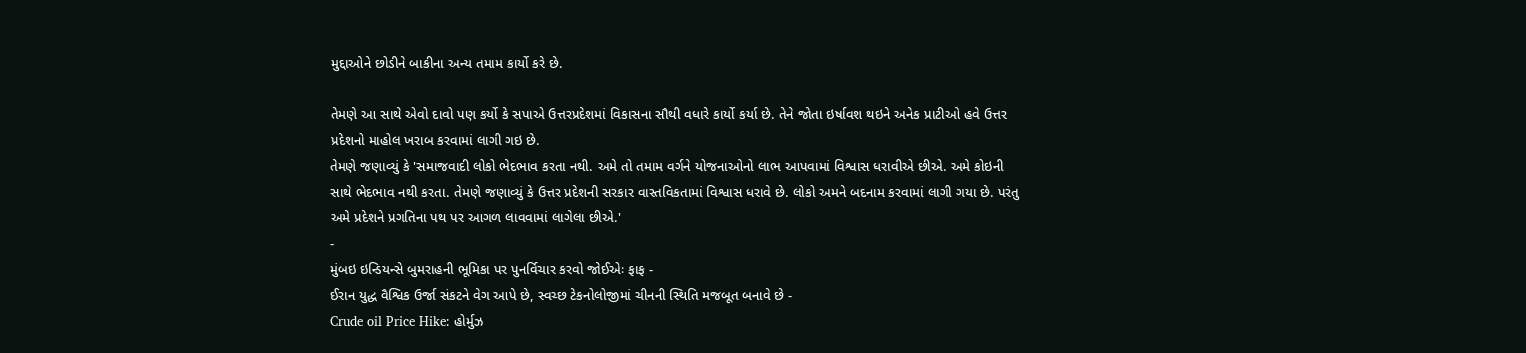મુદ્દાઓને છોડીને બાકીના અન્ય તમામ કાર્યો કરે છે.

તેમણે આ સાથે એવો દાવો પણ કર્યો કે સપાએ ઉત્તરપ્રદેશમાં વિકાસના સૌથી વધારે કાર્યો કર્યા છે. તેને જોતા ઇર્ષાવશ થઇને અનેક પ્રાટીઓ હવે ઉત્તર પ્રદેશનો માહોલ ખરાબ કરવામાં લાગી ગઇ છે.
તેમણે જણાવ્યું કે 'સમાજવાદી લોકો ભેદભાવ કરતા નથી. અમે તો તમામ વર્ગને યોજનાઓનો લાભ આપવામાં વિશ્વાસ ધરાવીએ છીએ. અમે કોઇની સાથે ભેદભાવ નથી કરતા. તેમણે જણાવ્યું કે ઉત્તર પ્રદેશની સરકાર વાસ્તવિકતામાં વિશ્વાસ ધરાવે છે. લોકો અમને બદનામ કરવામાં લાગી ગયા છે. પરંતુ અમે પ્રદેશને પ્રગતિના પથ પર આગળ લાવવામાં લાગેલા છીએ.'
-
મુંબઇ ઇન્ડિયન્સે બુમરાહની ભૂમિકા પર પુનર્વિચાર કરવો જોઈએઃ ફાફ -
ઈરાન યુદ્ધ વૈશ્વિક ઉર્જા સંકટને વેગ આપે છે, સ્વચ્છ ટેકનોલોજીમાં ચીનની સ્થિતિ મજબૂત બનાવે છે -
Crude oil Price Hike: હોર્મુઝ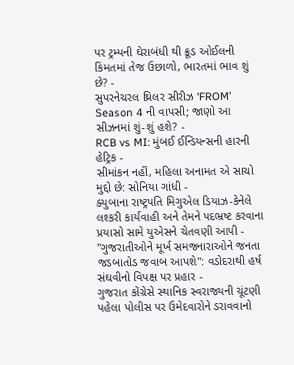પર ટ્રમ્પની ઘેરાબંધી થી ક્રૂડ ઓઈલની કિંમતમાં તેજ ઉછાળો, ભારતમાં ભાવ શું છે? -
સુપરનેચરલ થ્રિલર સીરીઝ ‘FROM’ Season 4 ની વાપસી; જાણો આ સીઝનમાં શું-શું હશે? -
RCB vs MI: મુંબઈ ઈન્ડિયન્સની હારની હેટ્રિક -
સીમાંકન નહીં, મહિલા અનામત એ સાચો મુદ્દો છે: સોનિયા ગાંધી -
ક્યુબાના રાષ્ટ્રપતિ મિગુએલ ડિયાઝ-કેનેલે લશ્કરી કાર્યવાહી અને તેમને પદભ્રષ્ટ કરવાના પ્રયાસો સામે યુએસને ચેતવણી આપી -
"ગુજરાતીઓને મૂર્ખ સમજનારાઓને જનતા જડબાતોડ જવાબ આપશે": વડોદરાથી હર્ષ સંઘવીનો વિપક્ષ પર પ્રહાર -
ગુજરાત કોંગ્રેસે સ્થાનિક સ્વરાજ્યની ચૂંટણી પહેલા પોલીસ પર ઉમેદવારોને ડરાવવાનો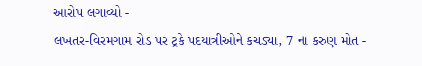આરોપ લગાવ્યો -
લખતર-વિરમગામ રોડ પર ટ્રકે પદયાત્રીઓને કચડ્યા, 7 ના કરુણ મોત -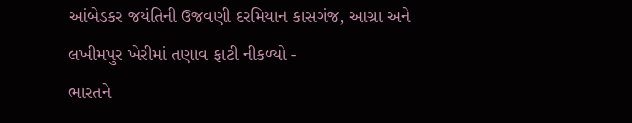આંબેડકર જયંતિની ઉજવણી દરમિયાન કાસગંજ, આગ્રા અને લખીમપુર ખેરીમાં તણાવ ફાટી નીકળ્યો -
ભારતને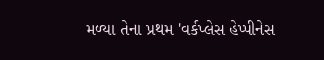મળ્યા તેના પ્રથમ 'વર્કપ્લેસ હેપ્પીનેસ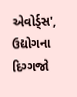એવોર્ડ્સ', ઉદ્યોગના દિગ્ગજો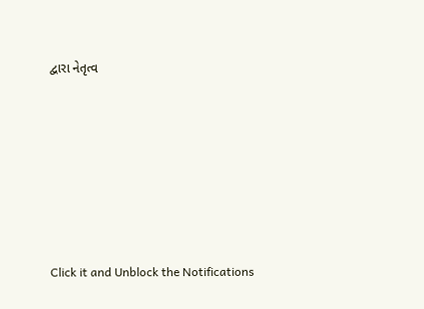દ્વારા નેતૃત્વ









Click it and Unblock the Notifications